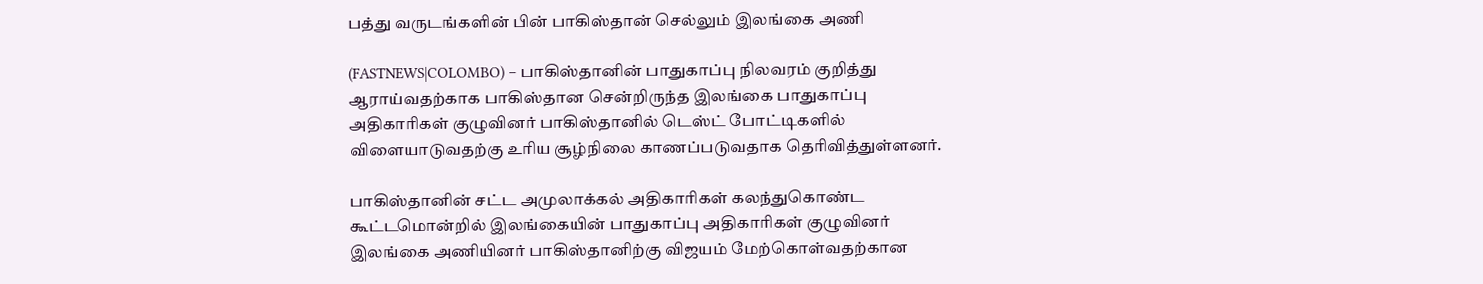பத்து வருடங்களின் பின் பாகிஸ்தான் செல்லும் இலங்கை அணி

(FASTNEWS|COLOMBO) – பாகிஸ்தானின் பாதுகாப்பு நிலவரம் குறித்து ஆராய்வதற்காக பாகிஸ்தான சென்றிருந்த இலங்கை பாதுகாப்பு அதிகாரிகள் குழுவினர் பாகிஸ்தானில் டெஸ்ட் போட்டிகளில் விளையாடுவதற்கு உரிய சூழ்நிலை காணப்படுவதாக தெரிவித்துள்ளனர்.

பாகிஸ்தானின் சட்ட அமுலாக்கல் அதிகாரிகள் கலந்துகொண்ட கூட்டமொன்றில் இலங்கையின் பாதுகாப்பு அதிகாரிகள் குழுவினர் இலங்கை அணியினர் பாகிஸ்தானிற்கு விஜயம் மேற்கொள்வதற்கான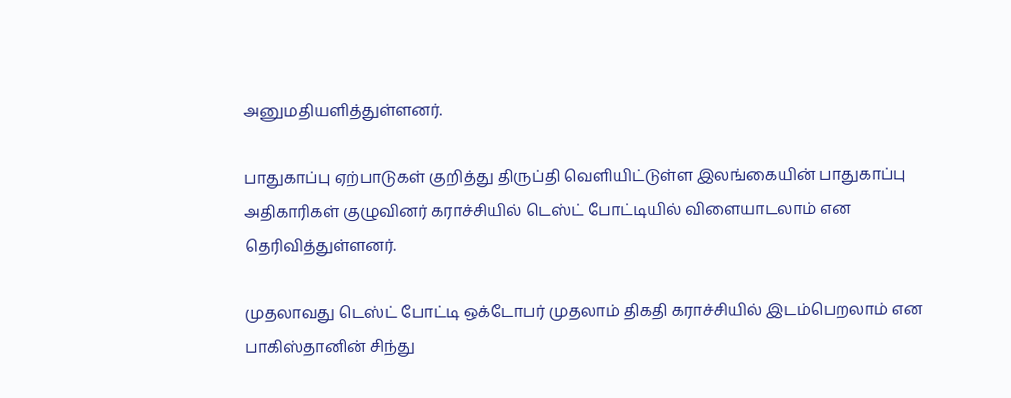அனுமதியளித்துள்ளனர்.

பாதுகாப்பு ஏற்பாடுகள் குறித்து திருப்தி வெளியிட்டுள்ள இலங்கையின் பாதுகாப்பு அதிகாரிகள் குழுவினர் கராச்சியில் டெஸ்ட் போட்டியில் விளையாடலாம் என தெரிவித்துள்ளனர்.

முதலாவது டெஸ்ட் போட்டி ஒக்டோபர் முதலாம் திகதி கராச்சியில் இடம்பெறலாம் என பாகிஸ்தானின் சிந்து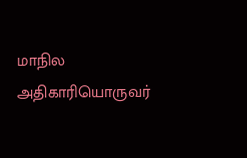மாநில அதிகாரியொருவர்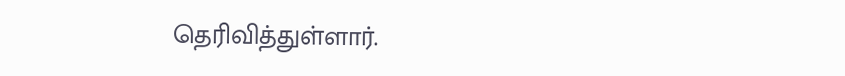தெரிவித்துள்ளார்.